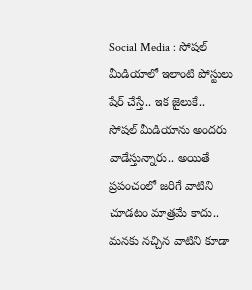Social Media : సోషల్ మీడియాలో ఇలాంటి పోస్టులు షేర్ చేస్తే.. ఇక జైలుకే..
సోషల్ మీడియాను అందరు వాడేస్తున్నారు.. అయితే ప్రపంచంలో జరిగే వాటిని చూడటం మాత్రమే కాదు.. మనకు నచ్చిన వాటిని కూడా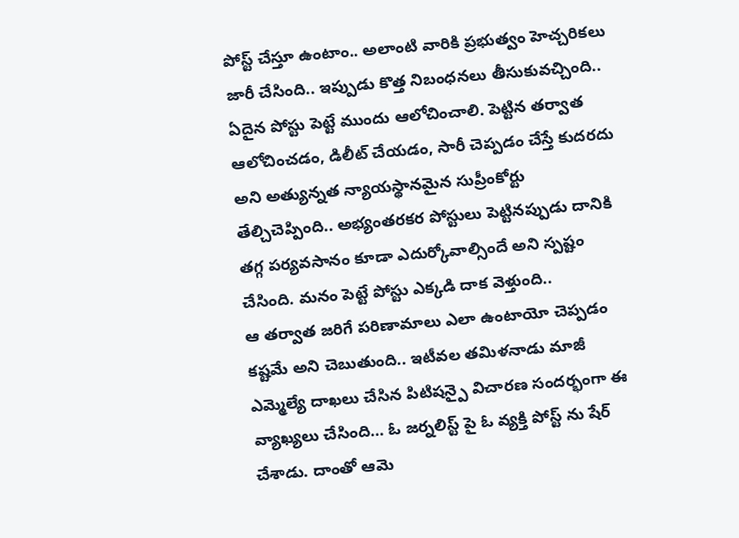పోస్ట్ చేస్తూ ఉంటాం.. అలాంటి వారికి ప్రభుత్వం హెచ్చరికలు జారీ చేసింది.. ఇప్పుడు కొత్త నిబంధనలు తీసుకువచ్చింది.. ఏదైన పోస్టు పెట్టే ముందు ఆలోచించాలి. పెట్టిన తర్వాత ఆలోచించడం, డిలీట్ చేయడం, సారీ చెప్పడం చేస్తే కుదరదు అని అత్యున్నత న్యాయస్థానమైన సుప్రీంకోర్టు తేల్చిచెప్పింది.. అభ్యంతరకర పోస్టులు పెట్టినప్పుడు దానికి తగ్గ పర్యవసానం కూడా ఎదుర్కోవాల్సిందే అని స్పష్టం చేసింది. మనం పెట్టే పోస్టు ఎక్కడి దాక వెళ్తుంది..
ఆ తర్వాత జరిగే పరిణామాలు ఎలా ఉంటాయో చెప్పడం కష్టమే అని చెబుతుంది.. ఇటీవల తమిళనాడు మాజీ ఎమ్మెల్యే దాఖలు చేసిన పిటిషన్పై విచారణ సందర్భంగా ఈ వ్యాఖ్యలు చేసింది… ఓ జర్నలిస్ట్ పై ఓ వ్యక్తి పోస్ట్ ను షేర్ చేశాడు. దాంతో ఆమె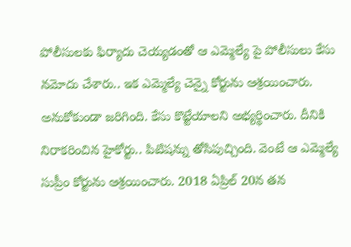పోలీసులకు ఫిర్యాదు చెయ్యడంతో ఆ ఎమ్మెల్యే పై పోలీసులు కేసు నమోదు చేశారు.. ఇక ఎమ్మెల్యే చెన్నై కోర్టును ఆశ్రయించారు. అనుకోకుండా జరిగింది. కేసు కొట్టేయాలని అభ్యర్థించారు. దీనికి నిరాకరించిన హైకోర్టు.. పిటిషన్ను తోసిపుచ్చింది. వెంటే ఆ ఎమ్మెల్యే సుప్రీం కోర్టును ఆశ్రయించారు. 2018 ఏప్రిల్ 20న తన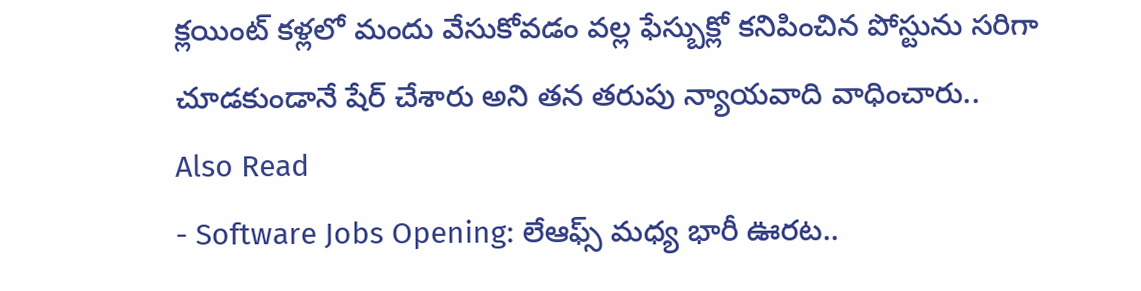క్లయింట్ కళ్లలో మందు వేసుకోవడం వల్ల ఫేస్బుక్లో కనిపించిన పోస్టును సరిగా చూడకుండానే షేర్ చేశారు అని తన తరుపు న్యాయవాది వాధించారు..
Also Read
- Software Jobs Opening: లేఆఫ్స్ మధ్య భారీ ఊరట..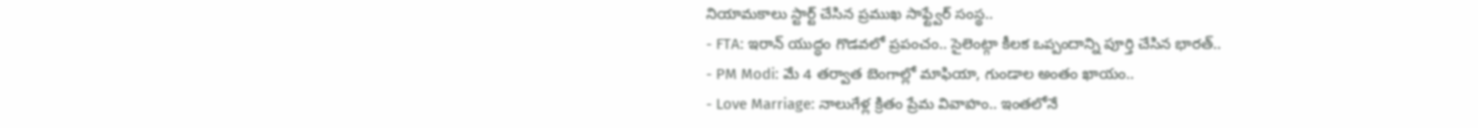నియామకాలు స్టార్ట్ చేసిన ప్రముఖ సాఫ్ట్వేర్ సంస్థ..
- FTA: ఇరాన్ యుద్ధం గొడవలో ప్రపంచం.. సైలెంట్గా కీలక ఒప్పందాన్ని పూర్తి చేసిన భారత్..
- PM Modi: మే 4 తర్వాత బెంగాల్లో మాఫియా, గుండాల అంతం ఖాయం..
- Love Marriage: నాలుగేళ్ల క్రితం ప్రేమ వివాహం.. ఇంతలోనే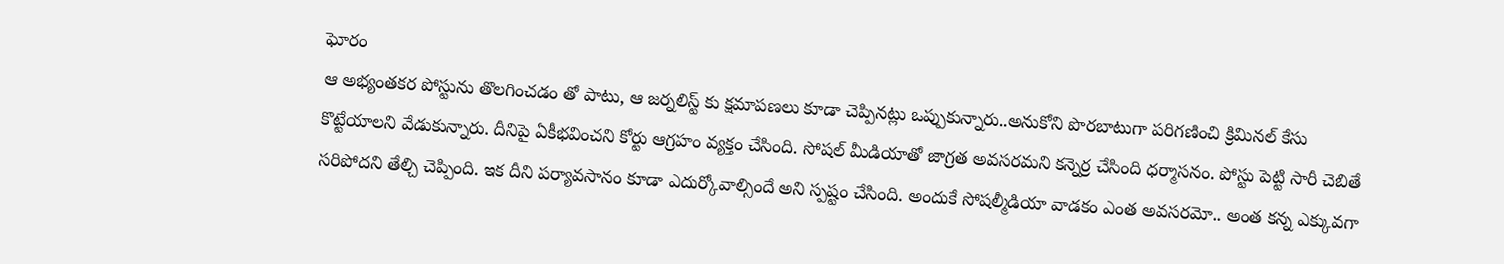ఘోరం
ఆ అభ్యంతకర పోస్టును తొలగించడం తో పాటు, ఆ జర్నలిస్ట్ కు క్షమాపణలు కూడా చెప్పినట్లు ఒప్పుకున్నారు..అనుకోని పొరబాటుగా పరిగణించి క్రిమినల్ కేసు కొట్టేయాలని వేడుకున్నారు. దీనిపై ఏకీభవించని కోర్టు ఆగ్రహం వ్యక్తం చేసింది. సోషల్ మీడియాతో జాగ్రత అవసరమని కన్నెర్ర చేసింది ధర్మాసనం. పోస్టు పెట్టి సారీ చెబితే సరిపోదని తేల్చి చెప్పింది. ఇక దీని పర్యావసానం కూడా ఎదుర్కోవాల్సిందే అని స్పష్టం చేసింది. అందుకే సోషల్మీడియా వాడకం ఎంత అవసరమో.. అంత కన్న ఎక్కువగా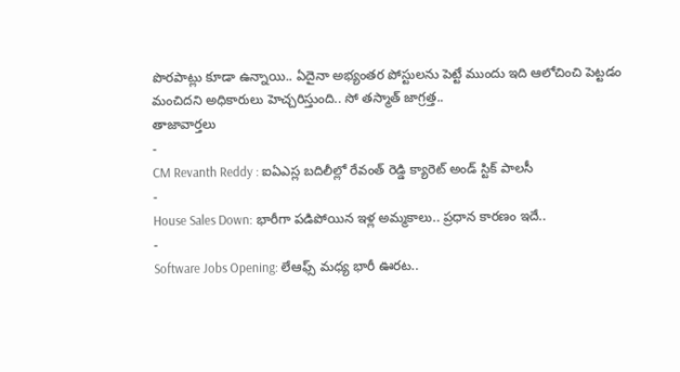పొరపాట్లు కూడా ఉన్నాయి.. ఏదైనా అభ్యంతర పోస్టులను పెట్టే ముందు ఇది ఆలోచించి పెట్టడం మంచిదని అధికారులు హెచ్చరిస్తుంది.. సో తస్మాత్ జాగ్రత్త..
తాజావార్తలు
-
CM Revanth Reddy : ఐఏఎస్ల బదిలీల్లో రేవంత్ రెడ్డి క్యారెట్ అండ్ స్టిక్ పాలసీ
-
House Sales Down: భారీగా పడిపోయిన ఇళ్ల అమ్మకాలు.. ప్రధాన కారణం ఇదే..
-
Software Jobs Opening: లేఆఫ్స్ మధ్య భారీ ఊరట..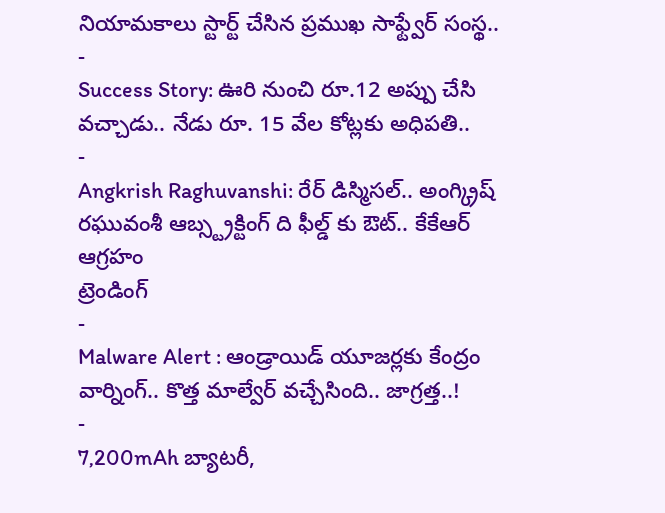నియామకాలు స్టార్ట్ చేసిన ప్రముఖ సాఫ్ట్వేర్ సంస్థ..
-
Success Story: ఊరి నుంచి రూ.12 అప్పు చేసి వచ్చాడు.. నేడు రూ. 15 వేల కోట్లకు అధిపతి..
-
Angkrish Raghuvanshi: రేర్ డిస్మిసల్.. అంగ్క్రిష్ రఘువంశీ ఆబ్స్ట్రక్టింగ్ ది ఫీల్డ్ కు ఔట్.. కేకేఆర్ ఆగ్రహం
ట్రెండింగ్
-
Malware Alert : ఆండ్రాయిడ్ యూజర్లకు కేంద్రం వార్నింగ్.. కొత్త మాల్వేర్ వచ్చేసింది.. జాగ్రత్త..!
-
7,200mAh బ్యాటరీ,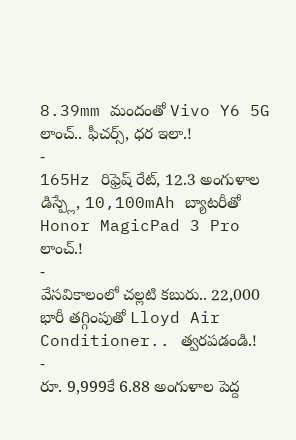8.39mm మందంతో Vivo Y6 5G లాంచ్.. ఫీచర్స్, ధర ఇలా.!
-
165Hz రిఫ్రెష్ రేట్, 12.3 అంగుళాల డిస్ప్లే, 10,100mAh బ్యాటరీతో Honor MagicPad 3 Pro లాంచ్.!
-
వేసవికాలంలో చల్లటి కబురు.. 22,000 భారీ తగ్గింపుతో Lloyd Air Conditioner.. త్వరపడండి.!
-
రూ. 9,999కే 6.88 అంగుళాల పెద్ద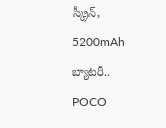స్క్రీన్, 5200mAh బ్యాటరీ.. POCO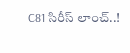C81 సిరీస్ లాంచ్..!